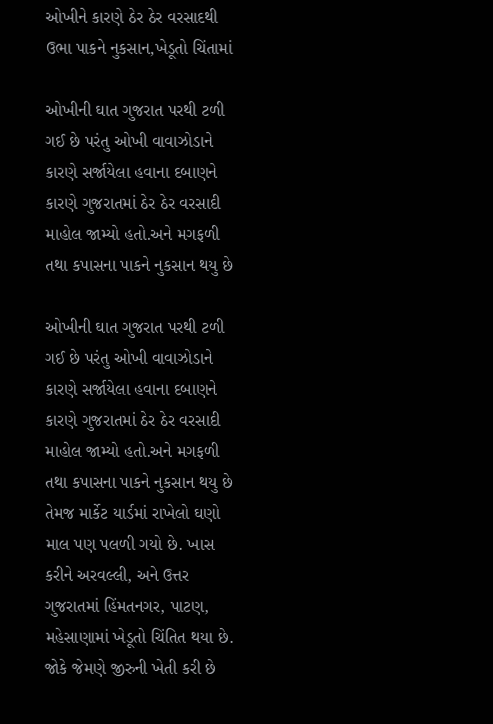ઓખીને કારણે ઠેર ઠેર વરસાદથી ઉભા પાકને નુકસાન,ખેડૂતો ચિંતામાં

ઓખીની ઘાત ગુજરાત પરથી ટળી ગઈ છે પરંતુ ઓખી વાવાઝોડાને કારણે સર્જાયેલા હવાના દબાણને કારણે ગુજરાતમાં ઠેર ઠેર વરસાદી માહોલ જામ્યો હતો.અને મગફળી તથા કપાસના પાકને નુકસાન થયુ છે

ઓખીની ઘાત ગુજરાત પરથી ટળી ગઈ છે પરંતુ ઓખી વાવાઝોડાને કારણે સર્જાયેલા હવાના દબાણને કારણે ગુજરાતમાં ઠેર ઠેર વરસાદી માહોલ જામ્યો હતો.અને મગફળી તથા કપાસના પાકને નુકસાન થયુ છે તેમજ માર્કેટ યાર્ડમાં રાખેલો ઘણો માલ પણ પલળી ગયો છે. ખાસ કરીને અરવલ્લી, અને ઉત્તર ગુજરાતમાં હિંમતનગર, પાટણ, મહેસાણામાં ખેડૂતો ચિંતિત થયા છે. જોકે જેમણે જીરુની ખેતી કરી છે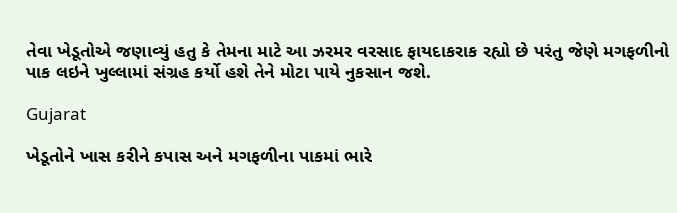તેવા ખેડૂતોએ જણાવ્યું હતુ કે તેમના માટે આ ઝરમર વરસાદ ફાયદાકરાક રહ્યો છે પરંતુ જેણે મગફળીનો પાક લઇને ખુલ્લામાં સંગ્રહ કર્યો હશે તેને મોટા પાયે નુકસાન જશે.

Gujarat

ખેડૂતોને ખાસ કરીને કપાસ અને મગફળીના પાકમાં ભારે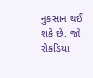નુકસાન થઈ શકે છે. જો રોકડિયા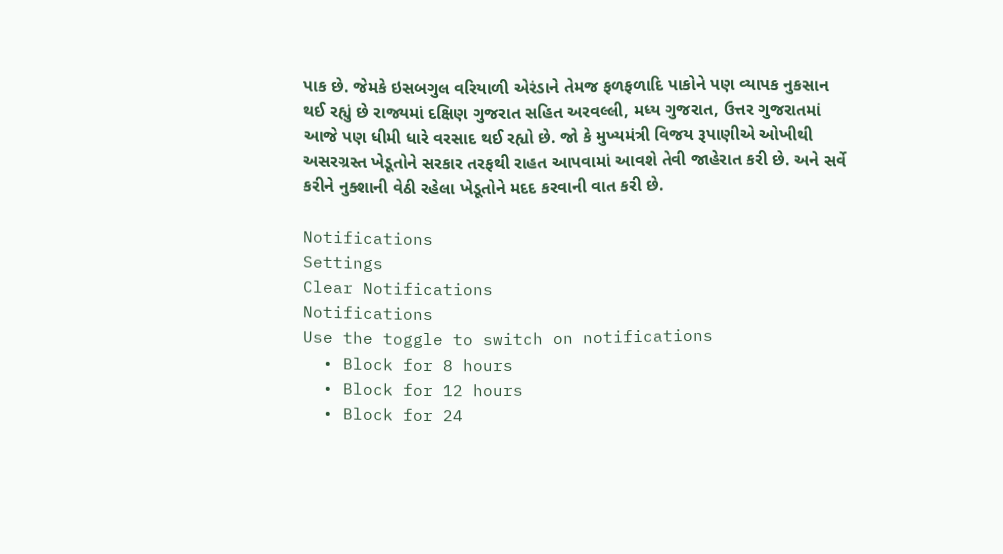પાક છે. જેમકે ઇસબગુલ વરિયાળી એરંડાને તેમજ ફળફળાદિ પાકોને પણ વ્યાપક નુકસાન થઈ રહ્યું છે રાજ્યમાં દક્ષિણ ગુજરાત સહિત અરવલ્લી, મધ્ય ગુજરાત, ઉત્તર ગુજરાતમાં આજે પણ ધીમી ધારે વરસાદ થઈ રહ્યો છે. જો કે મુખ્યમંત્રી વિજય રૂપાણીએ ઓખીથી અસરગ્રસ્ત ખેડૂતોને સરકાર તરફથી રાહત આપવામાં આવશે તેવી જાહેરાત કરી છે. અને સર્વે કરીને નુક્શાની વેઠી રહેલા ખેડૂતોને મદદ કરવાની વાત કરી છે.

Notifications
Settings
Clear Notifications
Notifications
Use the toggle to switch on notifications
  • Block for 8 hours
  • Block for 12 hours
  • Block for 24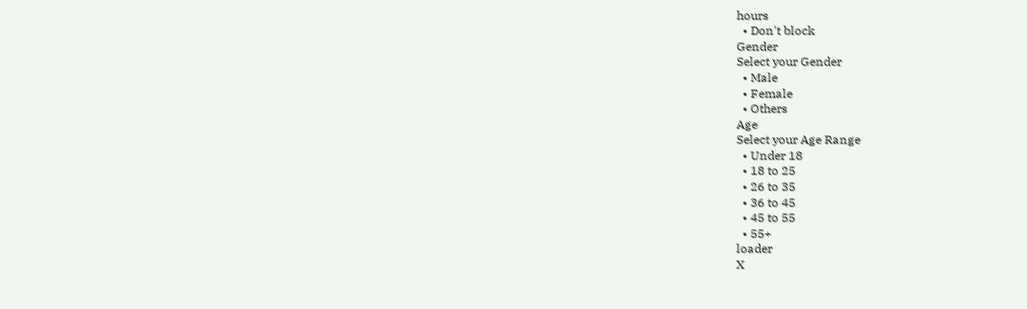hours
  • Don't block
Gender
Select your Gender
  • Male
  • Female
  • Others
Age
Select your Age Range
  • Under 18
  • 18 to 25
  • 26 to 35
  • 36 to 45
  • 45 to 55
  • 55+
loader
X